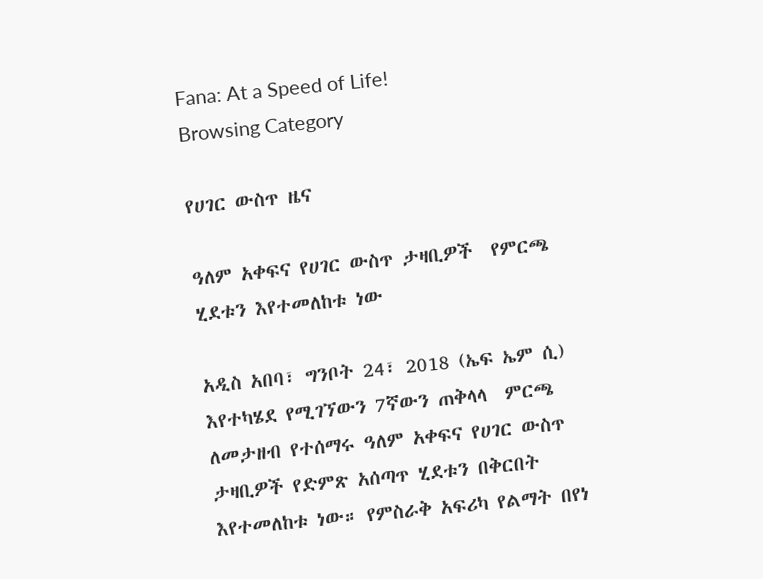Fana: At a Speed of Life!
Browsing Category

የሀገር ውስጥ ዜና

ዓለም አቀፍና የሀገር ውስጥ ታዛቢዎች  የምርጫ ሂደቱን እየተመለከቱ ነው

አዲስ አበባ፣ ግንቦት 24፣ 2018 (ኤፍ ኤም ሲ) እየተካሄደ የሚገኘውን 7ኛውን ጠቅላላ  ምርጫ ለመታዘብ የተሰማሩ ዓለም አቀፍና የሀገር ውስጥ ታዛቢዎች የድምጽ አሰጣጥ ሂደቱን በቅርበት እየተመለከቱ ነው። የምስራቅ አፍሪካ የልማት በየነ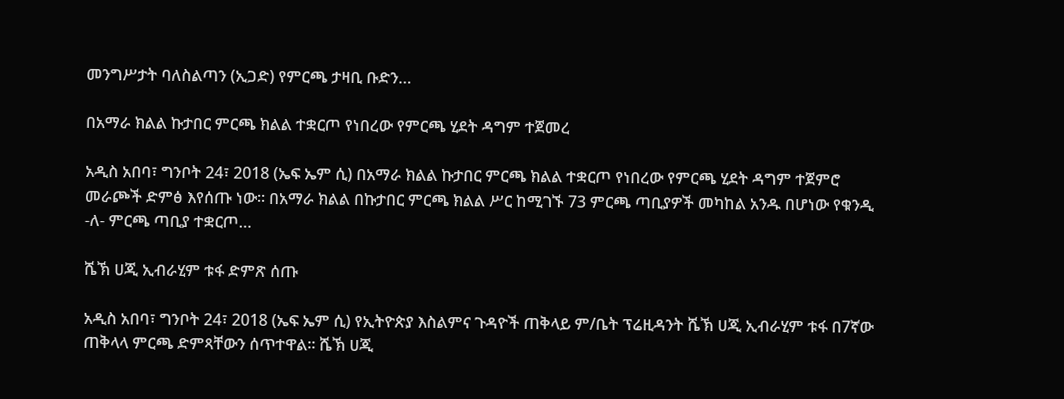መንግሥታት ባለስልጣን (ኢጋድ) የምርጫ ታዛቢ ቡድን…

በአማራ ክልል ኩታበር ምርጫ ክልል ተቋርጦ የነበረው የምርጫ ሂደት ዳግም ተጀመረ

አዲስ አበባ፣ ግንቦት 24፣ 2018 (ኤፍ ኤም ሲ) በአማራ ክልል ኩታበር ምርጫ ክልል ተቋርጦ የነበረው የምርጫ ሂደት ዳግም ተጀምሮ መራጮች ድምፅ እየሰጡ ነው፡፡ በአማራ ክልል በኩታበር ምርጫ ክልል ሥር ከሚገኙ 73 ምርጫ ጣቢያዎች መካከል አንዱ በሆነው የቁንዲ -ለ- ምርጫ ጣቢያ ተቋርጦ…

ሼኽ ሀጂ ኢብራሂም ቱፋ ድምጽ ሰጡ

አዲስ አበባ፣ ግንቦት 24፣ 2018 (ኤፍ ኤም ሲ) የኢትዮጵያ እስልምና ጉዳዮች ጠቅላይ ም/ቤት ፕሬዚዳንት ሼኽ ሀጂ ኢብራሂም ቱፋ በ7ኛው ጠቅላላ ምርጫ ድምጻቸውን ሰጥተዋል። ሼኽ ሀጂ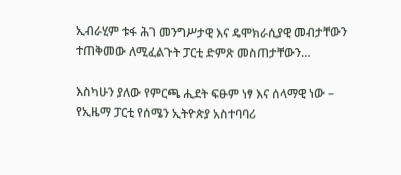ኢብራሂም ቱፋ ሕገ መንግሥታዊ እና ዴሞክራሲያዊ መብታቸውን ተጠቅመው ለሚፈልጉት ፓርቲ ድምጽ መስጠታቸውን…

እስካሁን ያለው የምርጫ ሒደት ፍፁም ነፃ እና ሰላማዊ ነው – የኢዜማ ፓርቲ የሰሜን ኢትዮጵያ አስተባባሪ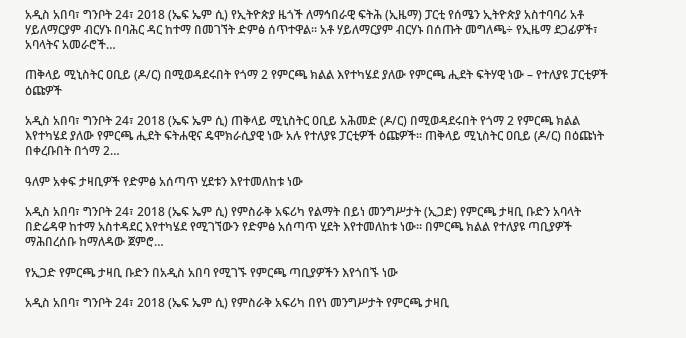አዲስ አበባ፣ ግንቦት 24፣ 2018 (ኤፍ ኤም ሲ) የኢትዮጵያ ዜጎች ለማኅበራዊ ፍትሕ (ኢዜማ) ፓርቲ የሰሜን ኢትዮጵያ አስተባባሪ አቶ ሃይለማርያም ብርሃኑ በባሕር ዳር ከተማ በመገኘት ድምፅ ሰጥተዋል። አቶ ሃይለማርያም ብርሃኑ በሰጡት መግለጫ÷ የኢዜማ ደጋፊዎች፣ አባላትና አመራሮች…

ጠቅላይ ሚኒስትር ዐቢይ (ዶ/ር) በሚወዳደሩበት የጎማ 2 የምርጫ ክልል እየተካሄደ ያለው የምርጫ ሒደት ፍትሃዊ ነው – የተለያዩ ፓርቲዎች ዕጩዎች

አዲስ አበባ፣ ግንቦት 24፣ 2018 (ኤፍ ኤም ሲ) ጠቅላይ ሚኒስትር ዐቢይ አሕመድ (ዶ/ር) በሚወዳደሩበት የጎማ 2 የምርጫ ክልል እየተካሄደ ያለው የምርጫ ሒደት ፍትሐዊና ዴሞክራሲያዊ ነው አሉ የተለያዩ ፓርቲዎች ዕጩዎች፡፡ ጠቅላይ ሚኒስትር ዐቢይ (ዶ/ር) በዕጩነት በቀረቡበት በጎማ 2…

ዓለም አቀፍ ታዛቢዎች የድምፅ አሰጣጥ ሂደቱን እየተመለከቱ ነው

አዲስ አበባ፣ ግንቦት 24፣ 2018 (ኤፍ ኤም ሲ) የምስራቅ አፍሪካ የልማት በይነ መንግሥታት (ኢጋድ) የምርጫ ታዛቢ ቡድን አባላት በድሬዳዋ ከተማ አስተዳደር እየተካሄደ የሚገኘውን የድምፅ አሰጣጥ ሂደት እየተመለከቱ ነው። በምርጫ ክልል የተለያዩ ጣቢያዎች ማሕበረሰቡ ከማለዳው ጀምሮ…

የኢጋድ የምርጫ ታዛቢ ቡድን በአዲስ አበባ የሚገኙ የምርጫ ጣቢያዎችን እየጎበኙ ነው

አዲስ አበባ፣ ግንቦት 24፣ 2018 (ኤፍ ኤም ሲ) የምስራቅ አፍሪካ በየነ መንግሥታት የምርጫ ታዛቢ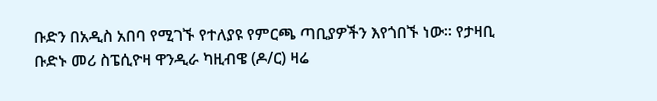ቡድን በአዲስ አበባ የሚገኙ የተለያዩ የምርጫ ጣቢያዎችን እየጎበኙ ነው፡፡ የታዛቢ ቡድኑ መሪ ስፔሲዮዛ ዋንዲራ ካዚብዌ (ዶ/ር) ዛሬ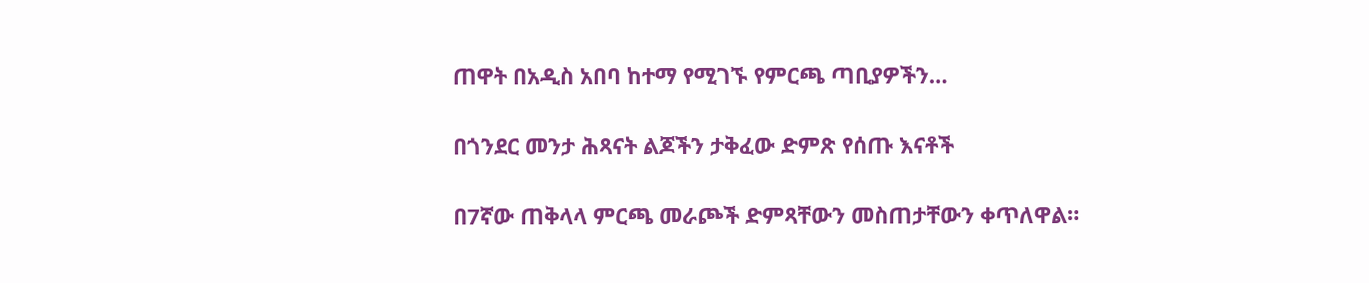ጠዋት በአዲስ አበባ ከተማ የሚገኙ የምርጫ ጣቢያዎችን…

በጎንደር መንታ ሕጻናት ልጆችን ታቅፈው ድምጽ የሰጡ እናቶች

በ7ኛው ጠቅላላ ምርጫ መራጮች ድምጻቸውን መስጠታቸውን ቀጥለዋል።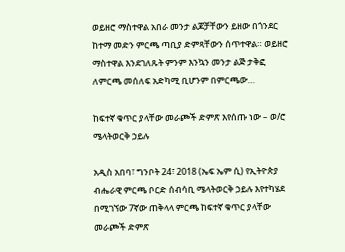ወይዘሮ ማስተዋል አበራ መንታ ልጆቻቸውን ይዘው በጎንደር ከተማ መድን ምርጫ ጣቢያ ድምጻቸውን ሰጥተዋል። ወይዘሮ ማስተዋል እንደገለጹት ምንም እንኳን መንታ ልጅ ታቅፎ ለምርጫ መሰለፍ አድካሚ ቢሆንም በምርጫው…

ከፍተኛ ቁጥር ያላቸው መራጮች ድምጽ እየሰጡ ነው – ወ/ሮ ሜላትወርቅ ኃይሉ

አዲስ አበባ፣ ግንቦት 24፣ 2018 (ኤፍ ኤም ሲ) የኢትዮጵያ ብሔራዊ ምርጫ ቦርድ ሰብሳቢ ሜላትወርቅ ኃይሉ እየተካሄደ በሚገኘው 7ኛው ጠቅላላ ምርጫ ከፍተኛ ቁጥር ያላቸው መራጮች ድምጽ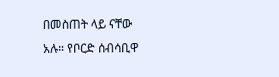በመስጠት ላይ ናቸው አሉ። የቦርድ ሰብሳቢዋ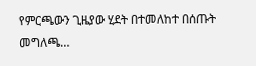የምርጫውን ጊዜያው ሂደት በተመለከተ በሰጡት መግለጫ…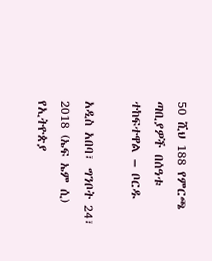50 ሺህ 188 የምርጫ ጣቢያዎች በሰዓቱ ተከፍተዋል – ቦርዱ

አዲስ አበባ፣ ግንቦት 24፣ 2018 (ኤፍ ኤም ሲ) የኢትዮጵያ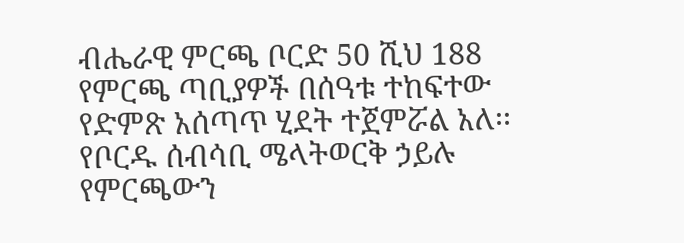ብሔራዊ ምርጫ ቦርድ 50 ሺህ 188 የምርጫ ጣቢያዎች በሰዓቱ ተከፍተው የድምጽ አሰጣጥ ሂደት ተጀምሯል አለ፡፡ የቦርዱ ሰብሳቢ ሜላትወርቅ ኃይሉ የምርጫውን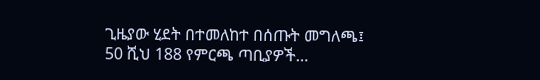ጊዜያው ሂደት በተመለከተ በሰጡት መግለጫ፤ 50 ሺህ 188 የምርጫ ጣቢያዎች…